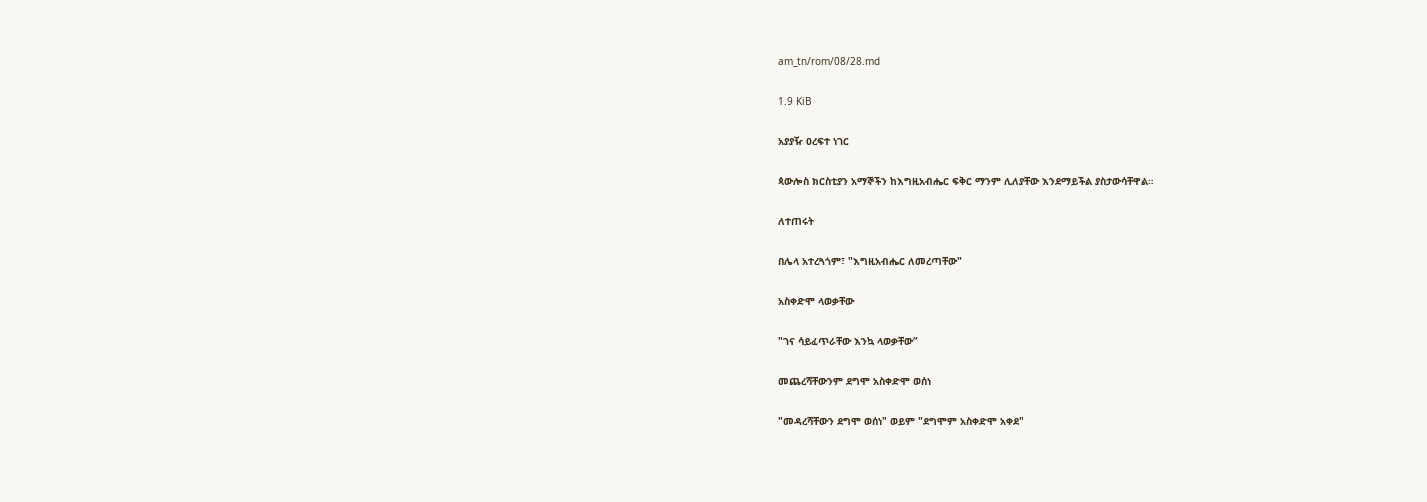am_tn/rom/08/28.md

1.9 KiB

አያያዥ ዐረፍተ ነገር

ጳውሎስ ክርስቲያን አማኞችን ከእግዚአብሔር ፍቅር ማንም ሊለያቸው እንደማይችል ያስታውሳቸዋል።

ለተጠሩት

በሌላ አተረጓጎም፣ "እግዚአብሔር ለመረጣቸው"

አስቀድሞ ላወቃቸው

"ገና ሳይፈጥራቸው እንኳ ላወቃቸው”

መጨረሻቸውንም ደግሞ አስቀድሞ ወሰነ

"መዳረሻቸውን ደግሞ ወሰነ" ወይም "ደግሞም አስቀድሞ አቀደ"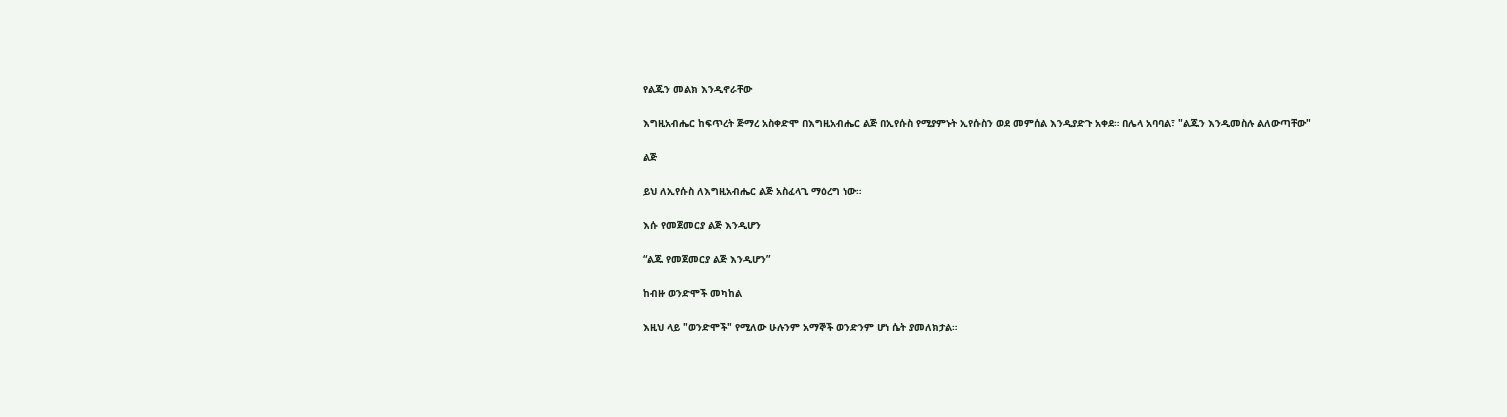የልጁን መልክ እንዲኖራቸው

እግዚአብሔር ከፍጥረት ጅማረ አስቀድሞ በእግዚአብሔር ልጅ በኢየሱስ የሚያምኑት ኢየሱስን ወደ መምሰል እንዲያድጉ አቀደ። በሌላ አባባል፣ "ልጁን እንዲመስሉ ልለውጣቸው"

ልጅ

ይህ ለኢየሱስ ለእግዚአብሔር ልጅ አስፈላጊ ማዕረግ ነው።

እሱ የመጀመርያ ልጅ እንዲሆን

“ልጁ የመጀመርያ ልጅ እንዲሆን”

ከብዙ ወንድሞች መካከል

እዚህ ላይ "ወንድሞች" የሚለው ሁሉንም አማኞች ወንድንም ሆነ ሴት ያመለክታል።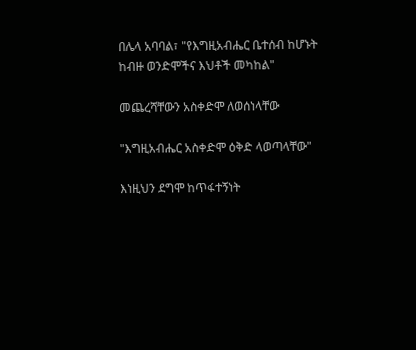በሌላ አባባል፣ "የእግዚአብሔር ቤተሰብ ከሆኑት ከብዙ ወንድሞችና እህቶች መካከል"

መጨረሻቸውን አስቀድሞ ለወሰነላቸው

"እግዚአብሔር አስቀድሞ ዕቅድ ላወጣላቸው"

እነዚህን ደግሞ ከጥፋተኝነት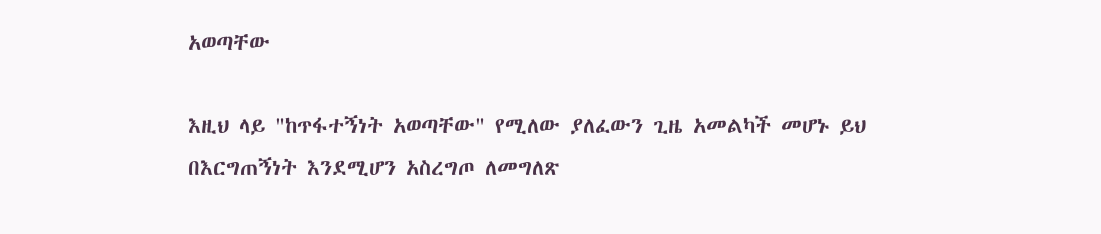አወጣቸው

እዚህ ላይ "ከጥፋተኝነት አወጣቸው" የሚለው ያለፈውን ጊዜ አመልካች መሆኑ ይህ በእርግጠኝነት እንደሚሆን አስረግጦ ለመግለጽ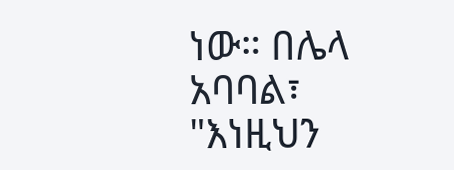ነው። በሌላ አባባል፣ "እነዚህን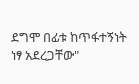ደግሞ በፊቱ ከጥፋተኝነት ነፃ አደረጋቸው"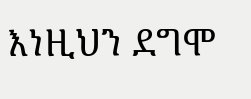እነዚህን ደግሞ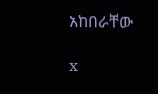አከበራቸው

x